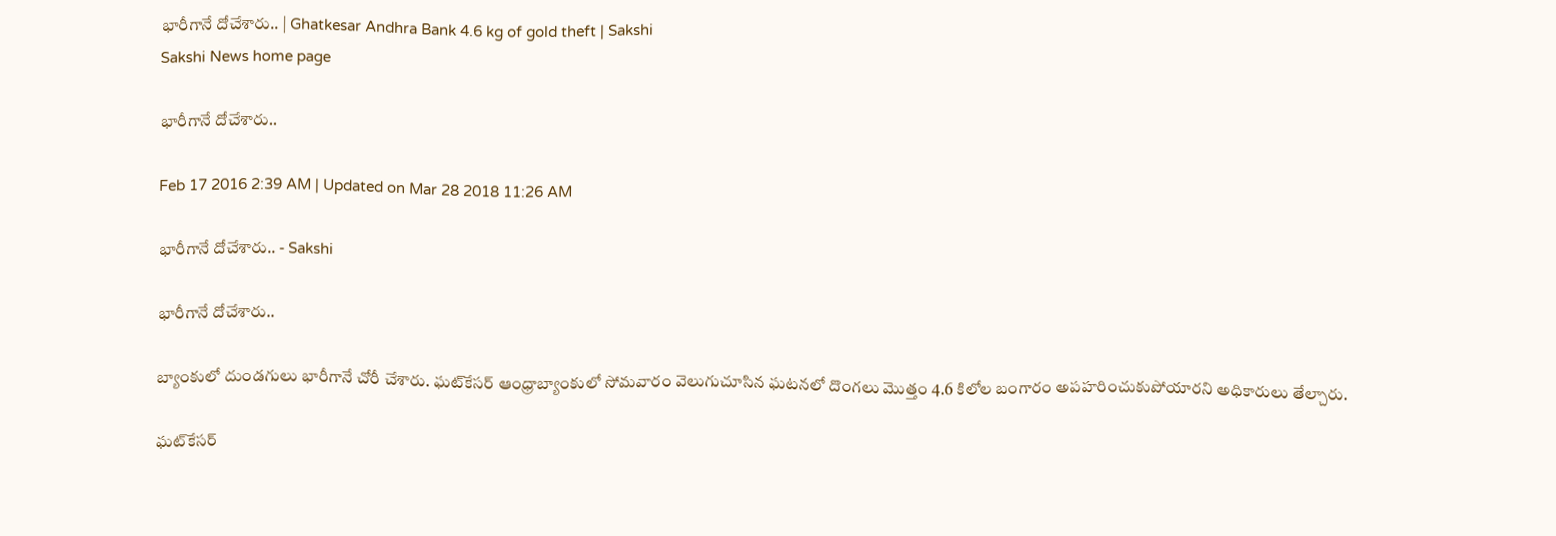భారీగానే దోచేశారు.. | Ghatkesar Andhra Bank 4.6 kg of gold theft | Sakshi
Sakshi News home page

భారీగానే దోచేశారు..

Feb 17 2016 2:39 AM | Updated on Mar 28 2018 11:26 AM

భారీగానే దోచేశారు.. - Sakshi

భారీగానే దోచేశారు..

బ్యాంకులో దుండగులు భారీగానే చోరీ చేశారు. ఘట్‌కేసర్ ఆంధ్రాబ్యాంకులో సోమవారం వెలుగుచూసిన ఘటనలో దొంగలు మొత్తం 4.6 కిలోల బంగారం అపహరించుకుపోయారని అధికారులు తేల్చారు.

ఘట్‌కేసర్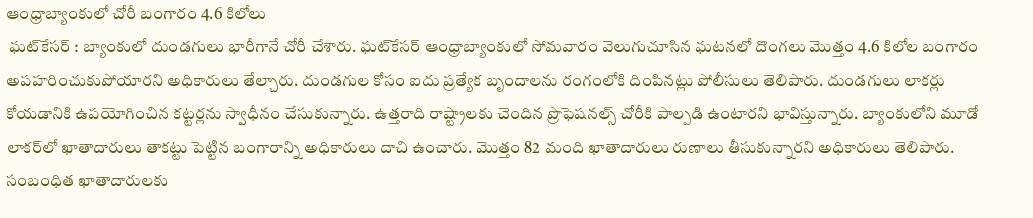ఆంధ్రాబ్యాంకులో చోరీ బంగారం 4.6 కిలోలు
 ఘట్‌కేసర్ : బ్యాంకులో దుండగులు భారీగానే చోరీ చేశారు. ఘట్‌కేసర్ ఆంధ్రాబ్యాంకులో సోమవారం వెలుగుచూసిన ఘటనలో దొంగలు మొత్తం 4.6 కిలోల బంగారం అపహరించుకుపోయారని అధికారులు తేల్చారు. దుండగుల కోసం ఐదు ప్రత్యేక బృందాలను రంగంలోకి దింపినట్లు పోలీసులు తెలిపారు. దుండగులు లాకర్లు కోయడానికి ఉపయోగించిన కట్టర్లను స్వాధీనం చేసుకున్నారు. ఉత్తరాది రాష్ట్రాలకు చెందిన ప్రొఫెషనల్స్ చోరీకి పాల్పడి ఉంటారని భావిస్తున్నారు. బ్యాంకులోని మూడో లాకర్‌లో ఖాతాదారులు తాకట్టు పెట్టిన బంగారాన్ని అధికారులు దాచి ఉంచారు. మొత్తం 82 మంది ఖాతాదారులు రుణాలు తీసుకున్నారని అధికారులు తెలిపారు. సంబంధిత ఖాతాదారులకు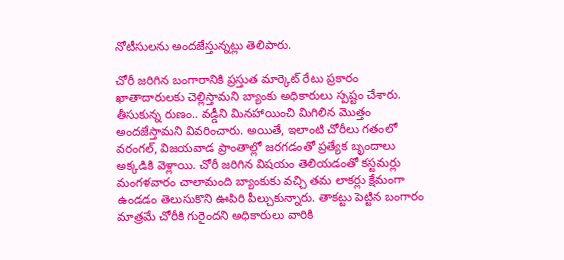నోటీసులను అందజేస్తున్నట్లు తెలిపారు.

చోరీ జరిగిన బంగారానికి ప్రస్తుత మార్కెట్ రేటు ప్రకారం ఖాతాదారులకు చెల్లిస్తామని బ్యాంకు అధికారులు స్పష్టం చేశారు. తీసుకున్న రుణం.. వడ్డీని మినహాయించి మిగిలిన మొత్తం అందజేస్తామని వివరించారు. అయితే, ఇలాంటి చోరీలు గతంలో వరంగల్, విజయవాడ ప్రాంతాల్లో జరగడంతో ప్రత్యేక బృందాలు అక్కడికి వెళ్లాయి. చోరీ జరిగిన విషయం తెలియడంతో కస్టమర్లు మంగళవారం చాలామంది బ్యాంకుకు వచ్చి తమ లాకర్లు క్షేమంగా ఉండడం తెలుసుకొని ఊపిరి పీల్చుకున్నారు. తాకట్టు పెట్టిన బంగారం మాత్రమే చోరీకి గురైందని అధికారులు వారికి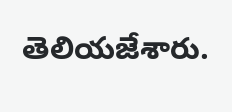తెలియజేశారు.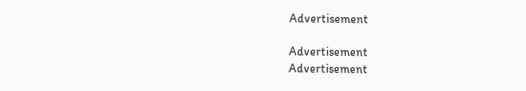Advertisement

Advertisement
Advertisement